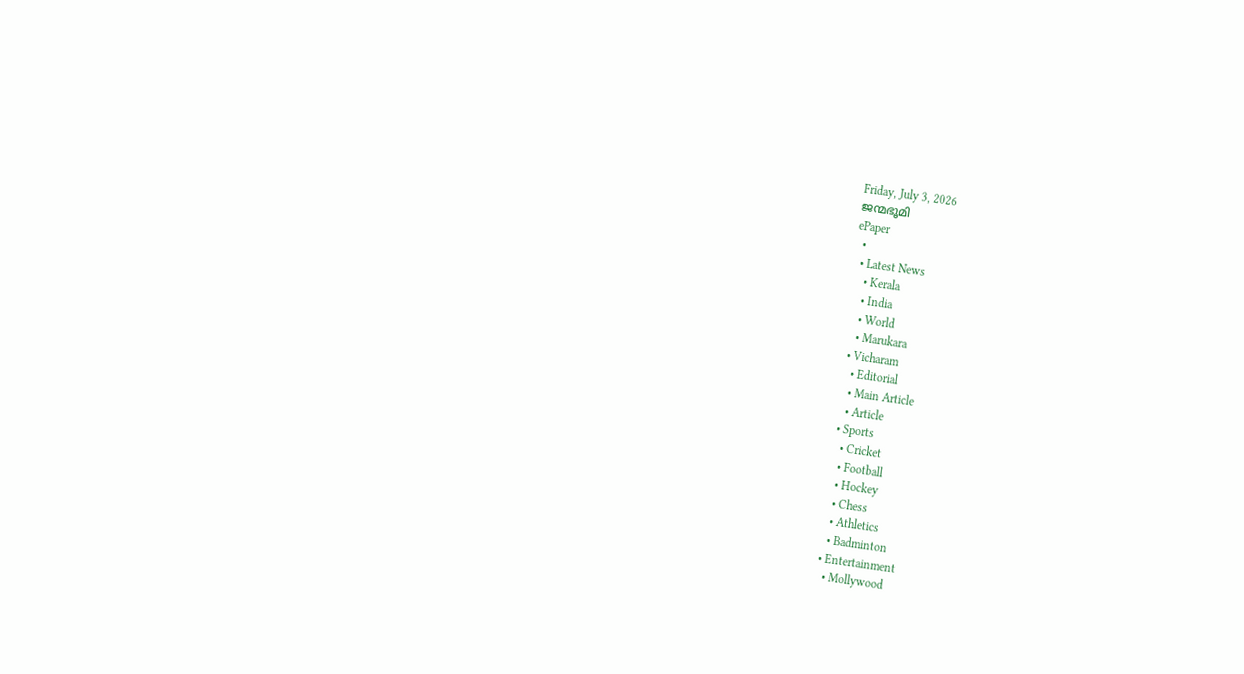Friday, July 3, 2026
ജന്മഭൂമി
ePaper
  •
  • Latest News
    • Kerala
    • India
    • World
    • Marukara
  • Vicharam
    • Editorial
    • Main Article
    • Article
  • Sports
    • Cricket
    • Football
    • Hockey
    • Chess
    • Athletics
    • Badminton
  • Entertainment
    • Mollywood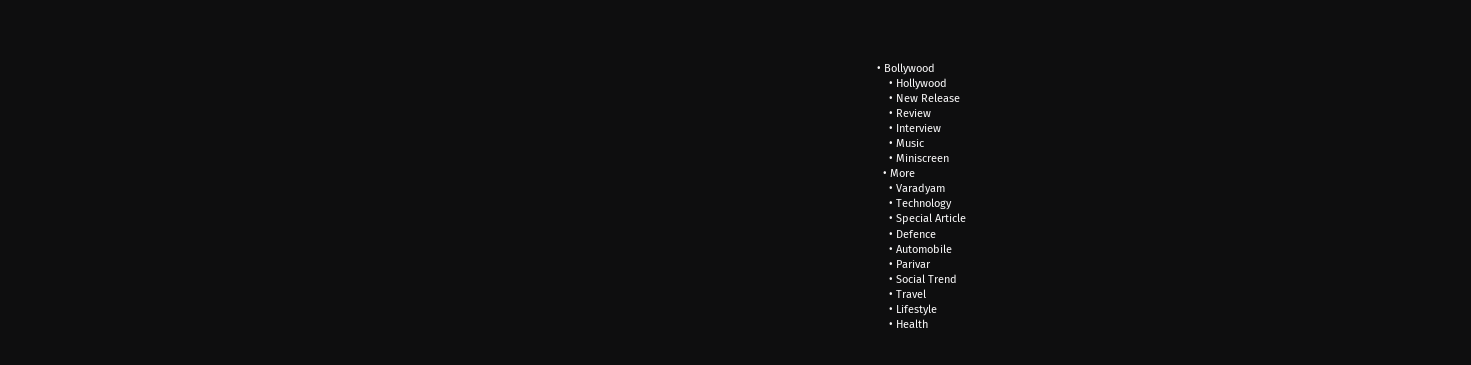• Bollywood
    • Hollywood
    • New Release
    • Review
    • Interview
    • Music
    • Miniscreen
  • More
    • Varadyam
    • Technology
    • Special Article
    • Defence
    • Automobile
    • Parivar
    • Social Trend
    • Travel
    • Lifestyle
    • Health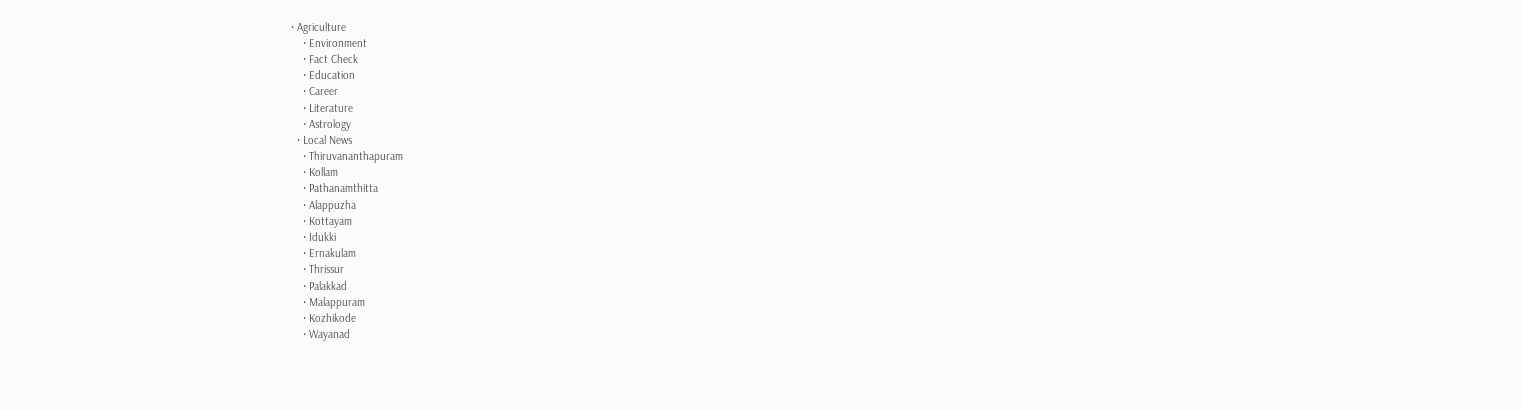• Agriculture
    • Environment
    • Fact Check
    • Education
    • Career
    • Literature
    • Astrology
  • Local News
    • Thiruvananthapuram
    • Kollam
    • Pathanamthitta
    • Alappuzha
    • Kottayam
    • Idukki
    • Ernakulam
    • Thrissur
    • Palakkad
    • Malappuram
    • Kozhikode
    • Wayanad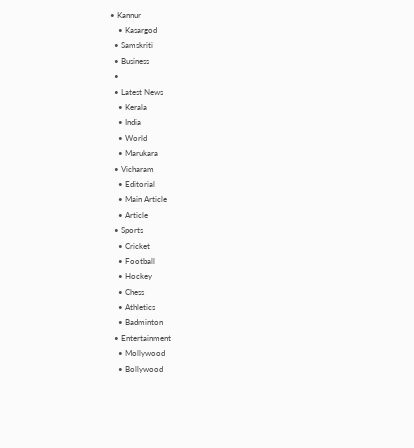• Kannur
    • Kasargod
  • Samskriti
  • Business
  •
  • Latest News
    • Kerala
    • India
    • World
    • Marukara
  • Vicharam
    • Editorial
    • Main Article
    • Article
  • Sports
    • Cricket
    • Football
    • Hockey
    • Chess
    • Athletics
    • Badminton
  • Entertainment
    • Mollywood
    • Bollywood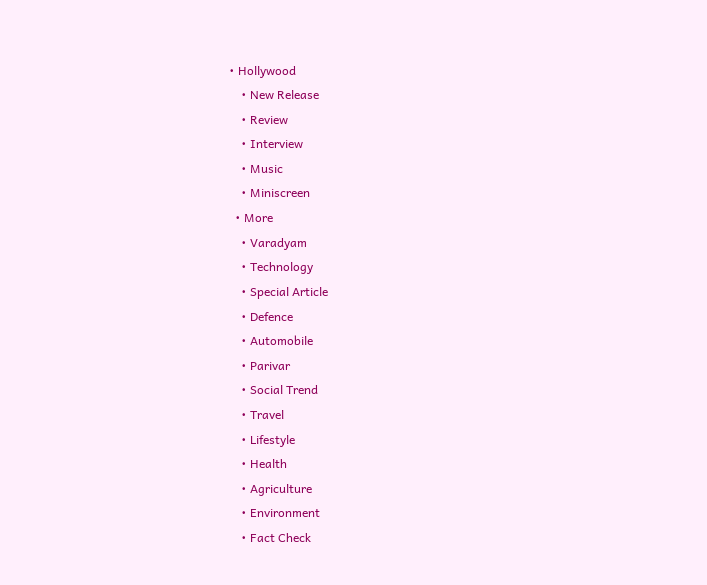• Hollywood
    • New Release
    • Review
    • Interview
    • Music
    • Miniscreen
  • More
    • Varadyam
    • Technology
    • Special Article
    • Defence
    • Automobile
    • Parivar
    • Social Trend
    • Travel
    • Lifestyle
    • Health
    • Agriculture
    • Environment
    • Fact Check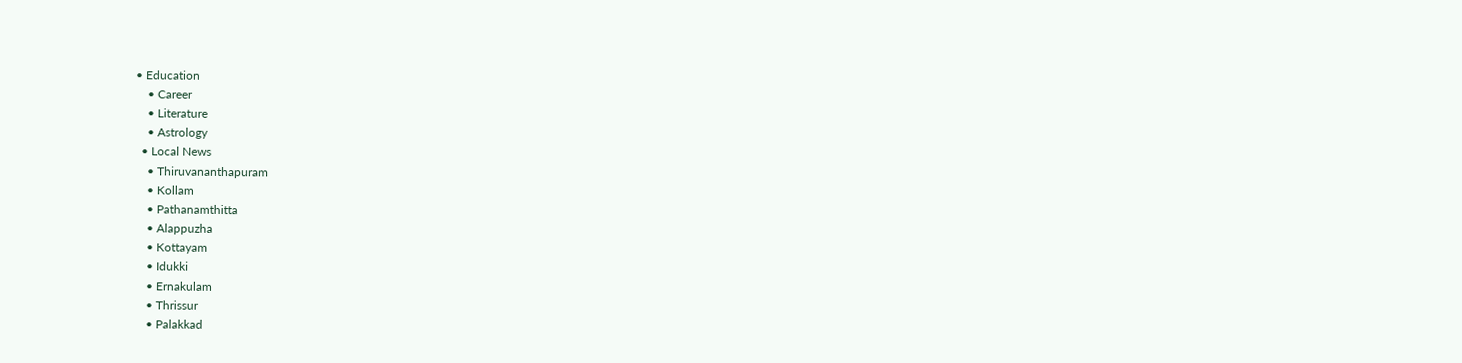• Education
    • Career
    • Literature
    • Astrology
  • Local News
    • Thiruvananthapuram
    • Kollam
    • Pathanamthitta
    • Alappuzha
    • Kottayam
    • Idukki
    • Ernakulam
    • Thrissur
    • Palakkad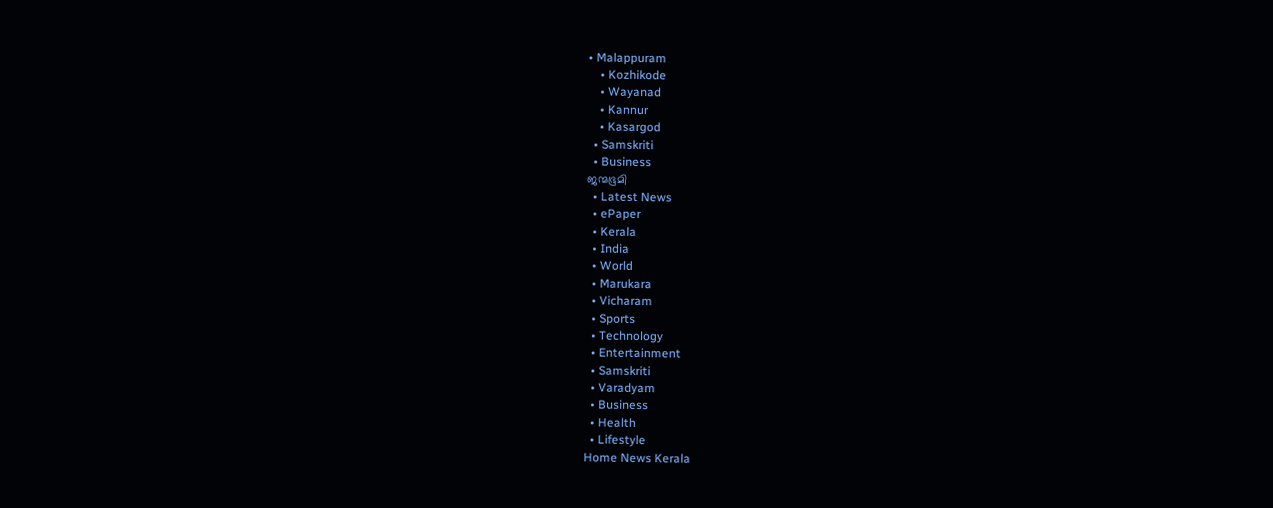• Malappuram
    • Kozhikode
    • Wayanad
    • Kannur
    • Kasargod
  • Samskriti
  • Business
ജന്മഭൂമി
  • Latest News
  • ePaper
  • Kerala
  • India
  • World
  • Marukara
  • Vicharam
  • Sports
  • Technology
  • Entertainment
  • Samskriti
  • Varadyam
  • Business
  • Health
  • Lifestyle
Home News Kerala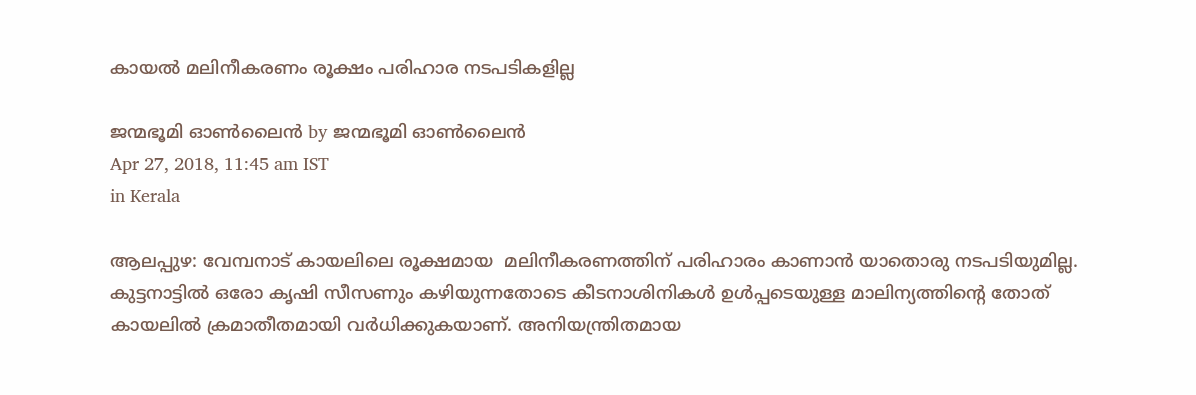കായല്‍ മലിനീകരണം രൂക്ഷം പരിഹാര നടപടികളില്ല

ജന്മഭൂമി ഓണ്‍ലൈന്‍ by ജന്മഭൂമി ഓണ്‍ലൈന്‍
Apr 27, 2018, 11:45 am IST
in Kerala

ആലപ്പുഴ: വേമ്പനാട് കായലിലെ രൂക്ഷമായ  മലിനീകരണത്തിന് പരിഹാരം കാണാന്‍ യാതൊരു നടപടിയുമില്ല. കുട്ടനാട്ടില്‍ ഒരോ കൃഷി സീസണും കഴിയുന്നതോടെ കീടനാശിനികള്‍ ഉള്‍പ്പടെയുള്ള മാലിന്യത്തിന്റെ തോത് കായലില്‍ ക്രമാതീതമായി വര്‍ധിക്കുകയാണ്. അനിയന്ത്രിതമായ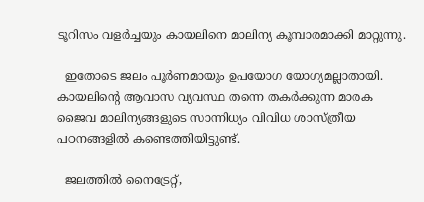ടൂറിസം വളര്‍ച്ചയും കായലിനെ മാലിന്യ കൂമ്പാരമാക്കി മാറ്റുന്നു.

  ഇതോടെ ജലം പൂര്‍ണമായും ഉപയോഗ യോഗ്യമല്ലാതായി. കായലിന്റെ ആവാസ വ്യവസ്ഥ തന്നെ തകര്‍ക്കുന്ന മാരക ജൈവ മാലിന്യങ്ങളുടെ സാന്നിധ്യം വിവിധ ശാസ്ത്രീയ പഠനങ്ങളില്‍ കണ്ടെത്തിയിട്ടുണ്ട്.

  ജലത്തില്‍ നൈട്രേറ്റ്,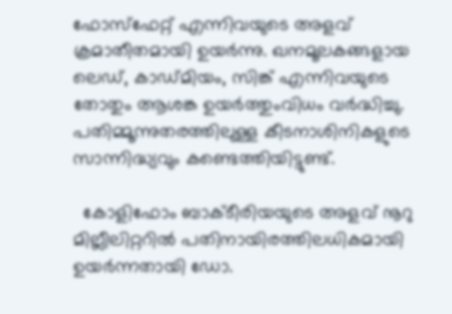ഫോസ്ഫേറ്റ് എന്നിവയുടെ അളവ് ക്രമാതീതമായി ഉയര്‍ന്നു. ഖനമൂലകങ്ങളായ ലെഡ്, കാഡ്മിയം, സിങ്ക് എന്നിവയുടെ തോതും ആശങ്ക ഉയര്‍ത്തുംവിധം വര്‍ദ്ധിച്ചു. പതിമ്മൂന്നുതരത്തിലുള്ള കീടനാശിനികളുടെ സാന്നിദ്ധ്യവും കണ്ടെത്തിയിട്ടുണ്ട്.

  കോളിഫോം ബാക്ടീരിയയുടെ അളവ് നൂറു മില്ലീലിറ്ററില്‍ പതിനായിരത്തിലധികമായി ഉയര്‍ന്നതായി ഡോ.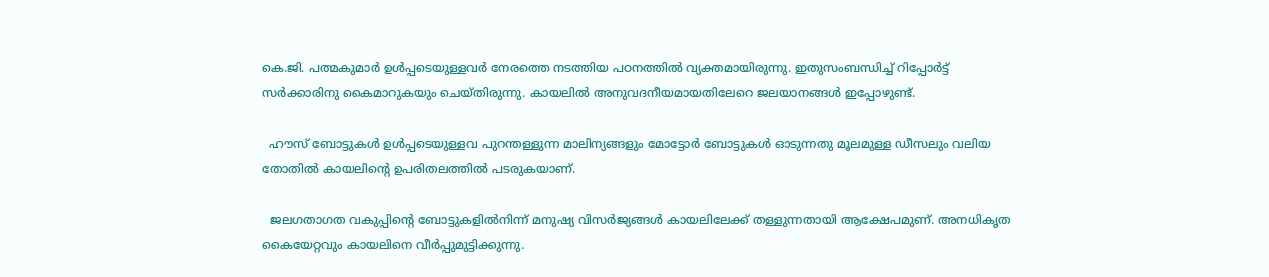കെ.ജി. പത്മകുമാര്‍ ഉള്‍പ്പടെയുള്ളവര്‍ നേരത്തെ നടത്തിയ പഠനത്തില്‍ വ്യക്തമായിരുന്നു. ഇതുസംബന്ധിച്ച് റിപ്പോര്‍ട്ട് സര്‍ക്കാരിനു കൈമാറുകയും ചെയ്തിരുന്നു. കായലില്‍ അനുവദനീയമായതിലേറെ ജലയാനങ്ങള്‍ ഇപ്പോഴുണ്ട്.

  ഹൗസ് ബോട്ടുകള്‍ ഉള്‍പ്പടെയുള്ളവ പുറന്തള്ളുന്ന മാലിന്യങ്ങളും മോട്ടോര്‍ ബോട്ടുകള്‍ ഓടുന്നതു മൂലമുള്ള ഡീസലും വലിയ തോതില്‍ കായലിന്റെ ഉപരിതലത്തില്‍ പടരുകയാണ്.

  ജലഗതാഗത വകുപ്പിന്റെ ബോട്ടുകളില്‍നിന്ന് മനുഷ്യ വിസര്‍ജ്യങ്ങള്‍ കായലിലേക്ക് തള്ളുന്നതായി ആക്ഷേപമുണ്. അനധികൃത കൈയേറ്റവും കായലിനെ വീര്‍പ്പുമുട്ടിക്കുന്നു.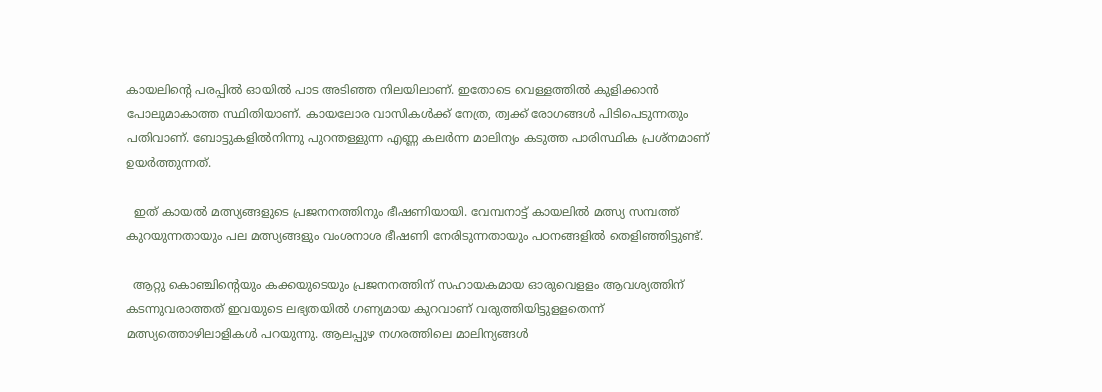കായലിന്റെ പരപ്പില്‍ ഓയില്‍ പാട അടിഞ്ഞ നിലയിലാണ്. ഇതോടെ വെള്ളത്തില്‍ കുളിക്കാന്‍ പോലുമാകാത്ത സ്ഥിതിയാണ്. കായലോര വാസികള്‍ക്ക് നേത്ര, ത്വക്ക് രോഗങ്ങള്‍ പിടിപെടുന്നതും പതിവാണ്. ബോട്ടുകളില്‍നിന്നു പുറന്തള്ളുന്ന എണ്ണ കലര്‍ന്ന മാലിന്യം കടുത്ത പാരിസ്ഥിക പ്രശ്നമാണ് ഉയര്‍ത്തുന്നത്.

  ഇത് കായല്‍ മത്സ്യങ്ങളുടെ പ്രജനനത്തിനും ഭീഷണിയായി. വേമ്പനാട്ട് കായലില്‍ മത്സ്യ സമ്പത്ത് കുറയുന്നതായും പല മത്സ്യങ്ങളും വംശനാശ ഭീഷണി നേരിടുന്നതായും പഠനങ്ങളില്‍ തെളിഞ്ഞിട്ടുണ്ട്.

  ആറ്റു കൊഞ്ചിന്റെയും കക്കയുടെയും പ്രജനനത്തിന് സഹായകമായ ഓരുവെളളം ആവശ്യത്തിന് കടന്നുവരാത്തത് ഇവയുടെ ലഭ്യതയില്‍ ഗണ്യമായ കുറവാണ് വരുത്തിയിട്ടുളളതെന്ന് മത്സ്യത്തൊഴിലാളികള്‍ പറയുന്നു. ആലപ്പുഴ നഗരത്തിലെ മാലിന്യങ്ങള്‍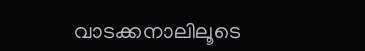വാടക്കനാലിലൂടെ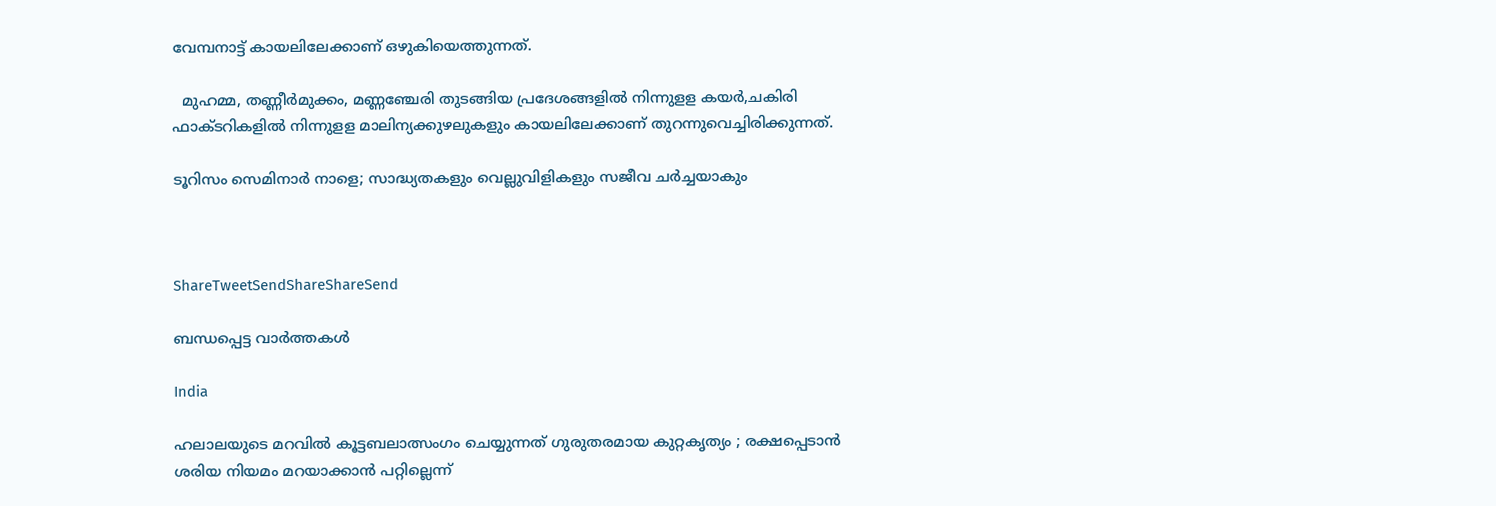വേമ്പനാട്ട് കായലിലേക്കാണ് ഒഴുകിയെത്തുന്നത്.

  മുഹമ്മ, തണ്ണീര്‍മുക്കം, മണ്ണഞ്ചേരി തുടങ്ങിയ പ്രദേശങ്ങളില്‍ നിന്നുളള കയര്‍,ചകിരി ഫാക്ടറികളില്‍ നിന്നുളള മാലിന്യക്കുഴലുകളും കായലിലേക്കാണ് തുറന്നുവെച്ചിരിക്കുന്നത്.

ടൂറിസം സെമിനാര്‍ നാളെ; സാദ്ധ്യതകളും വെല്ലുവിളികളും സജീവ ചര്‍ച്ചയാകും



ShareTweetSendShareShareSend

ബന്ധപ്പെട്ട വാര്‍ത്തകള്‍

India

ഹലാലയുടെ മറവിൽ കൂട്ടബലാത്സംഗം ചെയ്യുന്നത് ഗുരുതരമായ കുറ്റകൃത്യം ; രക്ഷപ്പെടാൻ ശരിയ നിയമം മറയാക്കാൻ പറ്റില്ലെന്ന്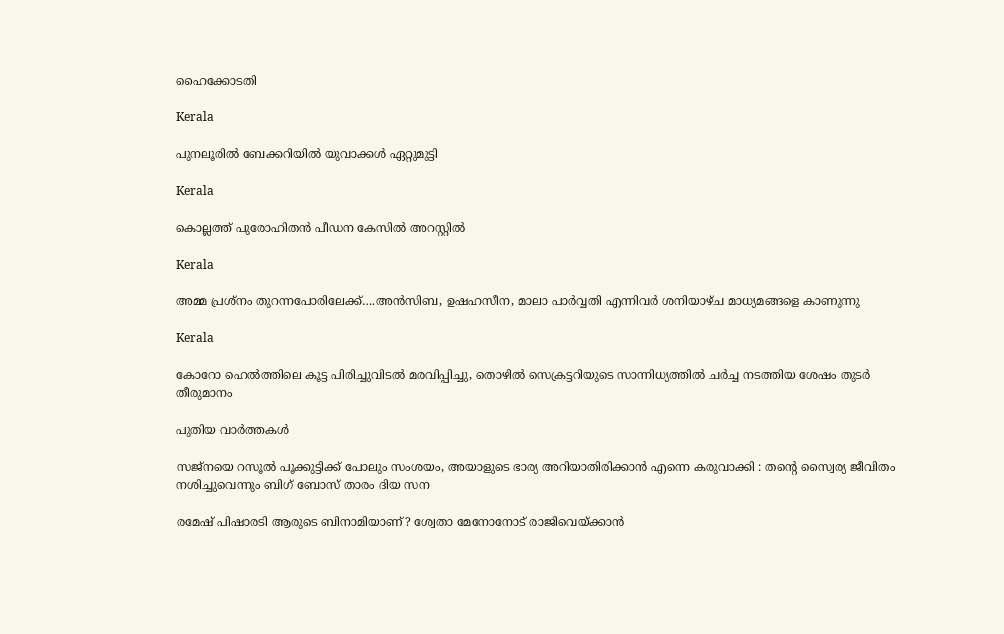ഹൈക്കോടതി

Kerala

പുനലൂരില്‍ ബേക്കറിയില്‍ യുവാക്കള്‍ ഏറ്റുമുട്ടി

Kerala

കൊല്ലത്ത് പുരോഹിതന്‍ പീഡന കേസില്‍ അറസ്റ്റില്‍

Kerala

അമ്മ പ്രശ്നം തുറന്നപോരിലേക്ക്….അന്‍സിബ, ഉഷഹസീന, മാലാ പാര്‍വ്വതി എന്നിവര്‍ ശനിയാഴ്ച മാധ്യമങ്ങളെ കാണുന്നു

Kerala

കോറോ ഹെല്‍ത്തിലെ കൂട്ട പിരിച്ചുവിടല്‍ മരവിപ്പിച്ചു, തൊഴില്‍ സെക്രട്ടറിയുടെ സാന്നിധ്യത്തില്‍ ചര്‍ച്ച നടത്തിയ ശേഷം തുടര്‍ തീരുമാനം

പുതിയ വാര്‍ത്തകള്‍

സജ്നയെ റസൂൽ പൂക്കുട്ടിക്ക് പോലും സംശയം, അയാളുടെ ഭാര്യ അറിയാതിരിക്കാൻ എന്നെ കരുവാക്കി : തന്റെ സ്വൈര്യ ജീവിതം നശിച്ചുവെന്നും ബിഗ് ബോസ് താരം ദിയ സന

രമേഷ് പിഷാരടി ആരുടെ ബിനാമിയാണ്? ശ്വേതാ മേനോനോട് രാജിവെയ്‌ക്കാന്‍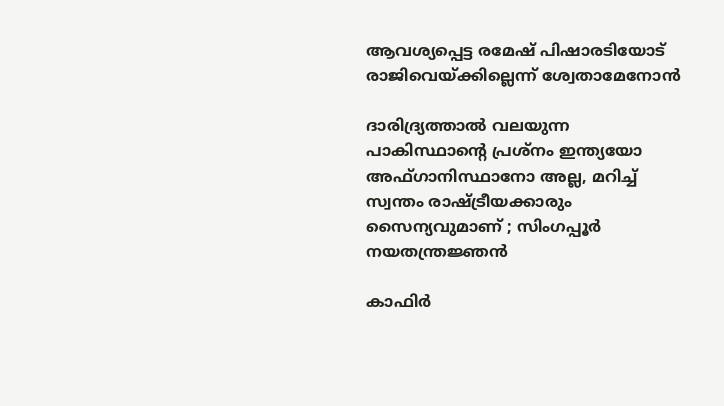ആവശ്യപ്പെട്ട രമേഷ് പിഷാരടിയോട് രാജിവെയ്‌ക്കില്ലെന്ന് ശ്വേതാമേനോന്‍

ദാരിദ്ര്യത്താൽ വലയുന്ന പാകിസ്ഥാന്റെ പ്രശ്നം ഇന്ത്യയോ അഫ്ഗാനിസ്ഥാനോ അല്ല, മറിച്ച് സ്വന്തം രാഷ്‌ട്രീയക്കാരും സൈന്യവുമാണ് ; സിംഗപ്പൂർ നയതന്ത്രജ്ഞൻ

കാഫിര്‍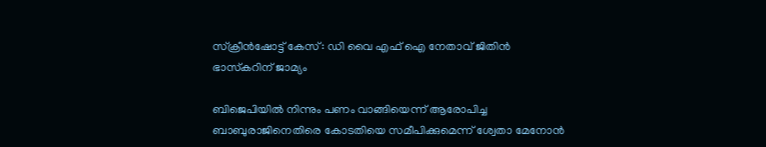സ്‌ക്രീന്‍ഷോട്ട് കേസ് : ഡി വൈ എഫ് ഐ നേതാവ് ജിതിന്‍ ഭാസ്‌കറിന് ജാമ്യം

ബിജെപിയില്‍ നിന്നും പണം വാങ്ങിയെന്ന് ആരോപിച്ച ബാബുരാജിനെതിരെ കോടതിയെ സമീപിക്കുമെന്ന് ശ്വേതാ മേനോന്‍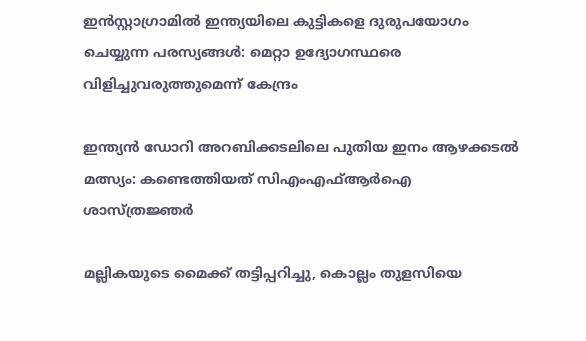ഇൻസ്റ്റാഗ്രാമിൽ ഇന്ത്യയിലെ കുട്ടികളെ ദുരുപയോഗം ചെയ്യുന്ന പരസ്യങ്ങൾ: മെറ്റാ ഉദ്യോഗസ്ഥരെ വിളിച്ചുവരുത്തുമെന്ന് കേന്ദ്രം

ഇന്ത്യന്‍ ഡോറി അറബിക്കടലിലെ പുതിയ ഇനം ആഴക്കടല്‍ മത്സ്യം: കണ്ടെത്തിയത് സിഎംഎഫ്ആര്‍ഐ ശാസ്ത്രജ്ഞര്‍

മല്ലികയുടെ മൈക്ക് തട്ടിപ്പറിച്ചു, കൊല്ലം തുളസിയെ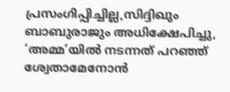പ്രസംഗിപ്പിച്ചില്ല,സിദ്ദിഖും ബാബുരാജും അധിക്ഷേപിച്ചു, ‘അമ്മ’യില്‍ നടന്നത് പറഞ്ഞ് ശ്വേതാമേനോന്‍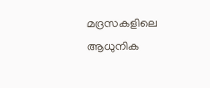മദ്രസകളിലെ ആധുനിക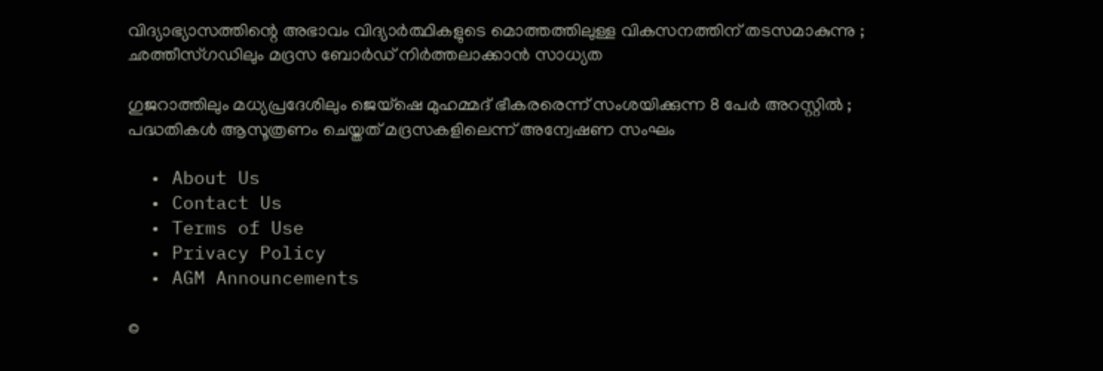വിദ്യാഭ്യാസത്തിന്റെ അഭാവം വിദ്യാർത്ഥികളുടെ മൊത്തത്തിലുള്ള വികസനത്തിന് തടസമാകുന്നു ; ഛത്തീസ്ഗഡിലും മദ്രസ ബോർഡ് നിർത്തലാക്കാൻ സാധ്യത

ഗുജറാത്തിലും മധ്യപ്രദേശിലും ജെയ്‌ഷെ മുഹമ്മദ് ഭീകരരെന്ന് സംശയിക്കുന്ന 8 പേർ അറസ്റ്റിൽ ; പദ്ധതികൾ ആസൂത്രണം ചെയ്തത് മദ്രസകളിലെന്ന് അന്വേഷണ സംഘം

  • About Us
  • Contact Us
  • Terms of Use
  • Privacy Policy
  • AGM Announcements

©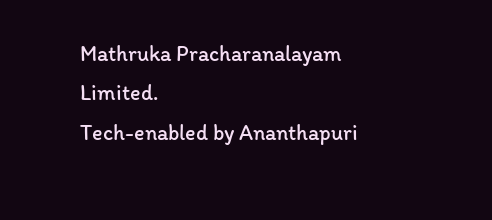Mathruka Pracharanalayam Limited.
Tech-enabled by Ananthapuri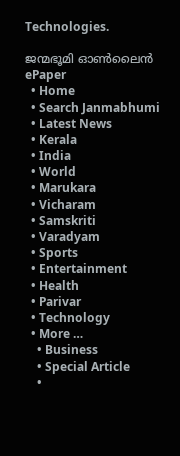Technologies.

ജന്മഭൂമി ഓണ്‍ലൈന്‍
ePaper
  • Home
  • Search Janmabhumi
  • Latest News
  • Kerala
  • India
  • World
  • Marukara
  • Vicharam
  • Samskriti
  • Varadyam
  • Sports
  • Entertainment
  • Health
  • Parivar
  • Technology
  • More …
    • Business
    • Special Article
    •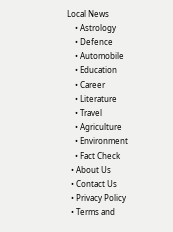Local News
    • Astrology
    • Defence
    • Automobile
    • Education
    • Career
    • Literature
    • Travel
    • Agriculture
    • Environment
    • Fact Check
  • About Us
  • Contact Us
  • Privacy Policy
  • Terms and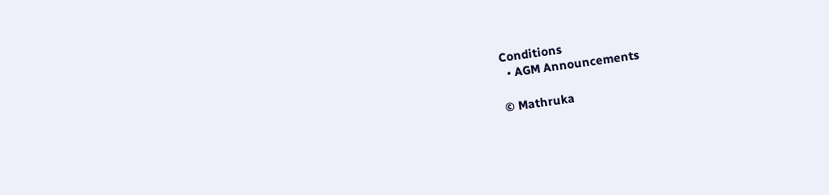Conditions
  • AGM Announcements

© Mathruka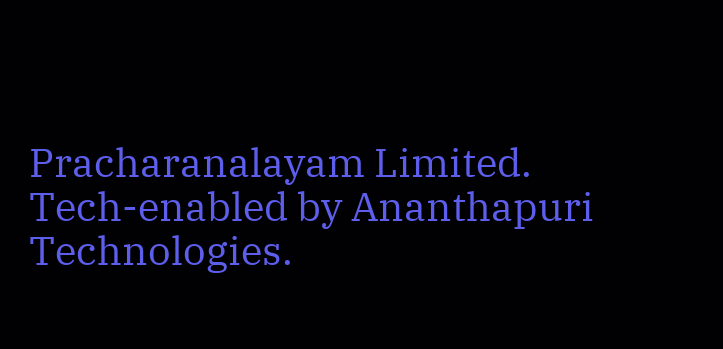Pracharanalayam Limited.
Tech-enabled by Ananthapuri Technologies.